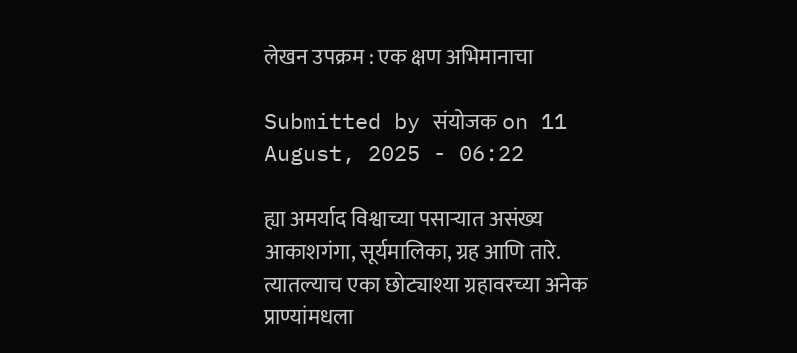लेखन उपक्रम : एक क्षण अभिमानाचा

Submitted by संयोजक on 11 August, 2025 - 06:22

ह्या अमर्याद विश्वाच्या पसार्‍यात असंख्य आकाशगंगा, सूर्यमालिका, ग्रह आणि तारे.
त्यातल्याच एका छोट्याश्या ग्रहावरच्या अनेक प्राण्यांमधला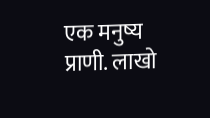एक मनुष्य प्राणी. लाखो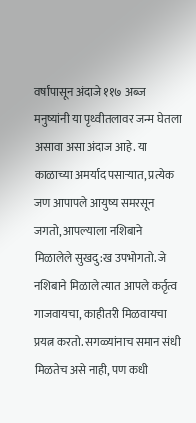वर्षांपासून अंदाजे ११७ अब्ज मनुष्यांनी या पृथ्वीतलावर जन्म घेतला असावा असा अंदाज आहे. या काळाच्या अमर्याद पसार्‍यात, प्रत्येक जण आपापले आयुष्य समरसून जगतो, आपल्याला नशिबाने मिळालेले सुखदु:ख उपभोगतो. जे नशिबाने मिळाले त्यात आपले कर्तृत्व गाजवायचा, काहीतरी मिळवायचा प्रयत्न करतो. सगळ्यांनाच समान संधी मिळतेच असे नाही, पण कधी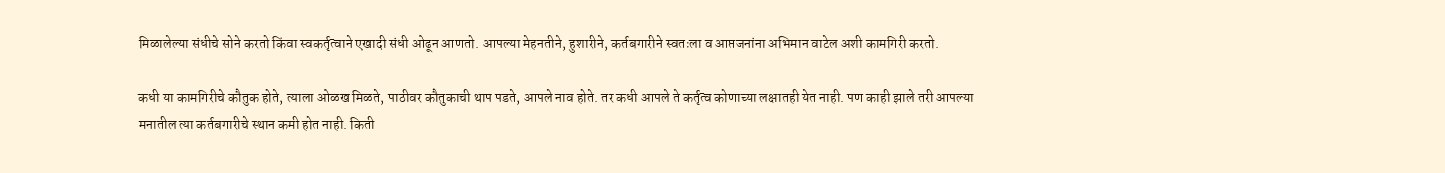मिळालेल्या संधीचे सोने करतो किंवा स्वकर्तृत्वाने एखादी संधी ओढून आणतो. आपल्या मेहनतीने, हुशारीने, कर्तबगारीने स्वतःला व आप्तजनांना अभिमान वाटेल अशी कामगिरी करतो.

कधी या कामगिरीचे कौतुक होते, त्याला ओळख मिळते, पाठीवर कौतुकाची थाप पडते, आपले नाव होते. तर कधी आपले ते कर्तृत्व कोणाच्या लक्षातही येत नाही. पण काही झाले तरी आपल्या मनातील त्या कर्तबगारीचे स्थान कमी होत नाही. किती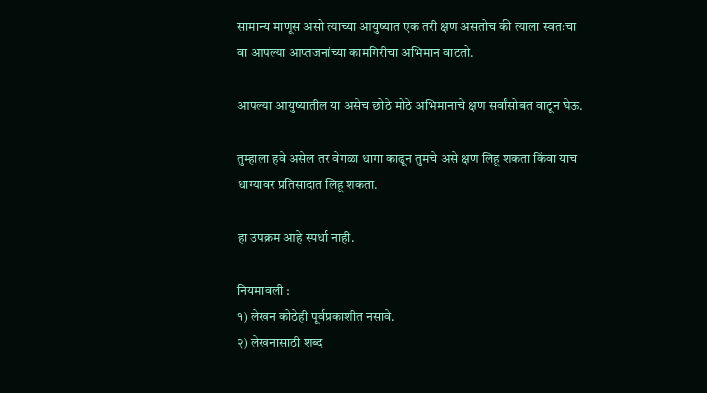सामान्य माणूस असो त्याच्या आयुष्यात एक तरी क्षण असतोच की त्याला स्वतःचा वा आपल्या आप्तजनांच्या कामगिरीचा अभिमान वाटतो.

आपल्या आयुष्यातील या असेच छोठे मोठे अभिमानाचे क्षण सर्वांसोबत वाटून घेऊ.

तुम्हाला हवे असेल तर वेगळा धागा काढून तुमचे असे क्षण लिहू शकता किंवा याच धाग्यावर प्रतिसादात लिहू शकता.

हा उपक्रम आहे स्पर्धा नाही.

नियमावली :
१) लेखन कोठेही पूर्वप्रकाशीत नसावे.
२) लेखनासाठी शब्द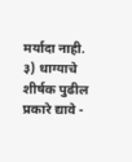मर्यादा नाही.
३) धाग्याचे शीर्षक पुढील प्रकारे द्यावे -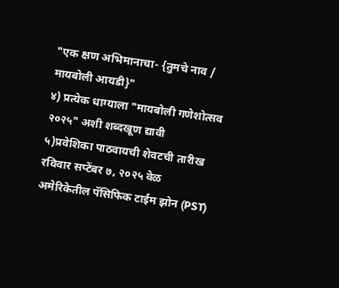"एक क्षण अभिमानाचा- {तुमचे नाव / मायबोली आयडी}"
४) प्रत्येक धाग्याला "मायबोली गणेशोत्सव २०२५" अशी शब्दखूण द्यावी
५)प्रवेशिका पाठवायची शेवटची तारीख रविवार सप्टेंबर ७, २०२५ वेळ अमेरिकेतील पॅसिफिक टाईम झोन (PST)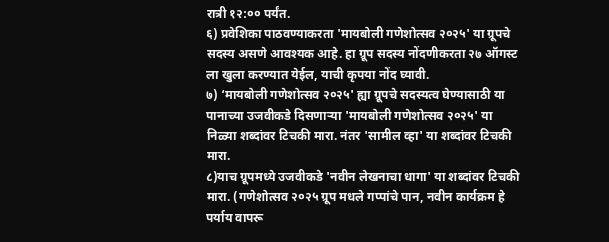रात्री १२:०० पर्यंत.
६) प्रवेशिका पाठवण्याकरता 'मायबोली गणेशोत्सव २०२५' या ग्रूपचे सदस्य असणे आवश्यक आहे. हा ग्रूप सदस्य नोंदणीकरता २७ ऑगस्ट ला खुला करण्यात येईल, याची कृपया नोंद घ्यावी.
७) ‘मायबोली गणेशोत्सव २०२५' ह्या ग्रूपचे सदस्यत्व घेण्यासाठी या पानाच्या उजवीकडे दिसणाऱ्या 'मायबोली गणेशोत्सव २०२५' या निळ्या शब्दांवर टिचकी मारा. नंतर 'सामील व्हा' या शब्दांवर टिचकी मारा.
८)याच ग्रूपमध्ये उजवीकडे 'नवीन लेखनाचा धागा' या शब्दांवर टिचकी मारा. (गणेशोत्सव २०२५ ग्रूप मधले गप्पांचे पान, नवीन कार्यक्रम हे पर्याय वापरू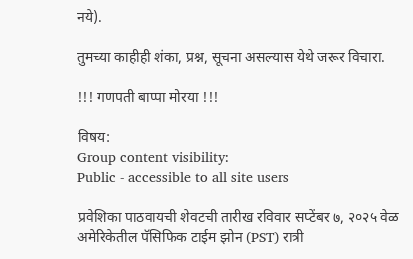नये).

तुमच्या काहीही शंका, प्रश्न, सूचना असल्यास येथे जरूर विचारा.

!!! गणपती बाप्पा मोरया !!!

विषय:
Group content visibility:
Public - accessible to all site users

प्रवेशिका पाठवायची शेवटची तारीख रविवार सप्टेंबर ७, २०२५ वेळ अमेरिकेतील पॅसिफिक टाईम झोन (PST) रात्री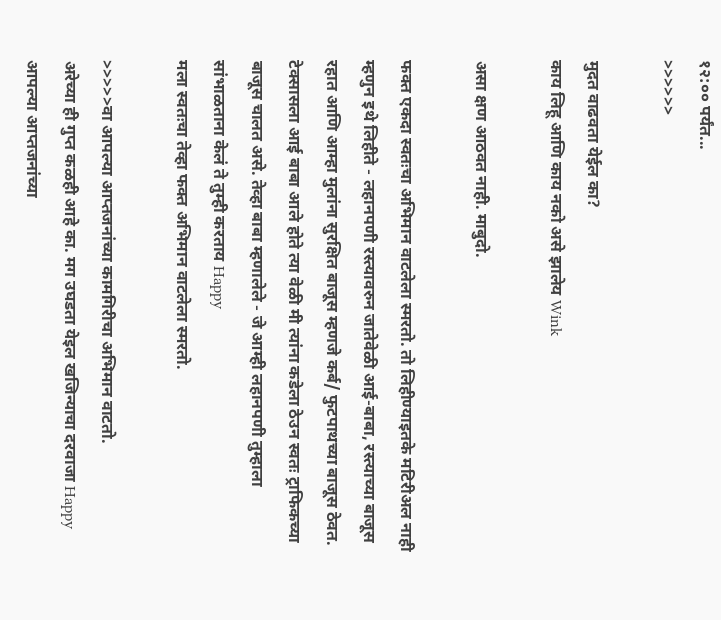१२:०० पर्यंत...
>>>>>>

मुदत वाढवता येईल का?
काय लिहू आणि काय नको असे झालेय Wink

असा क्षण आठवत नाही. माबुदो.

फक्त एकदा स्वतःचा अभिमान वाटलेला स्मरतो. तो लिहीण्याइतके मटिरीअल नाही म्हणुन इथे लिहीते - लहानपणी रस्त्यावरुन जातेवेळी आई-बाबा, रस्त्याच्या बाजूस रहात आणि आम्हा मुलांना सुरक्षित बाजूस म्हणजे कर्ब/ फुटपाथच्या बाजूस ठेवत.
टेक्सासला आई बाबा आले होते त्या वेळी मी त्यांना कडेला ठेउन स्वतः ट्राफिकच्या बाजूस चालत असे. तेव्हा बाबा म्हणालेले - जे आम्ही लहानपणी तुम्हाला सांभाळताना केलं ते तुम्ही करताय Happy
मला स्वतःचा तेव्हा फक्त अभिमान वाटलेला स्मरतो.

>>>>>वा आपल्या आप्तजनांच्या कामगिरीचा अभिमान वाटतो.
अरेच्या ही गुप्त कळही आहे का. मग उघडता येइल खजिन्याचा दरवाजा Happy
आपल्या आप्तजनांच्या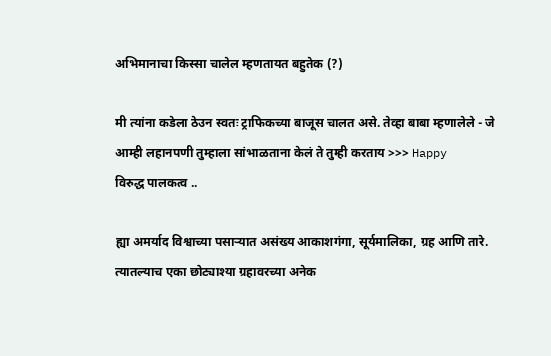अभिमानाचा किस्सा चालेल म्हणतायत बहुतेक (?)

मी त्यांना कडेला ठेउन स्वतः ट्राफिकच्या बाजूस चालत असे. तेव्हा बाबा म्हणालेले - जे आम्ही लहानपणी तुम्हाला सांभाळताना केलं ते तुम्ही करताय >>> Happy
विरुद्ध पालकत्व ..

ह्या अमर्याद विश्वाच्या पसार्‍यात असंख्य आकाशगंगा, सूर्यमालिका, ग्रह आणि तारे.
त्यातल्याच एका छोट्याश्या ग्रहावरच्या अनेक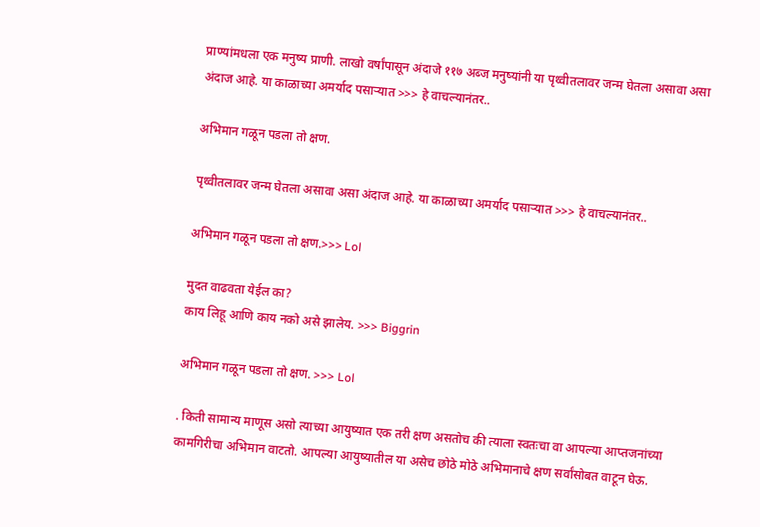प्राण्यांमधला एक मनुष्य प्राणी. लाखो वर्षांपासून अंदाजे ११७ अब्ज मनुष्यांनी या पृथ्वीतलावर जन्म घेतला असावा असा अंदाज आहे. या काळाच्या अमर्याद पसार्‍यात >>> हे वाचल्यानंतर..

अभिमान गळून पडला तो क्षण.

पृथ्वीतलावर जन्म घेतला असावा असा अंदाज आहे. या काळाच्या अमर्याद पसार्‍यात >>> हे वाचल्यानंतर..

अभिमान गळून पडला तो क्षण.>>> Lol

मुदत वाढवता येईल का?
काय लिहू आणि काय नको असे झालेय. >>> Biggrin

अभिमान गळून पडला तो क्षण. >>> Lol

. किती सामान्य माणूस असो त्याच्या आयुष्यात एक तरी क्षण असतोच की त्याला स्वतःचा वा आपल्या आप्तजनांच्या कामगिरीचा अभिमान वाटतो. आपल्या आयुष्यातील या असेच छोठे मोठे अभिमानाचे क्षण सर्वांसोबत वाटून घेऊ.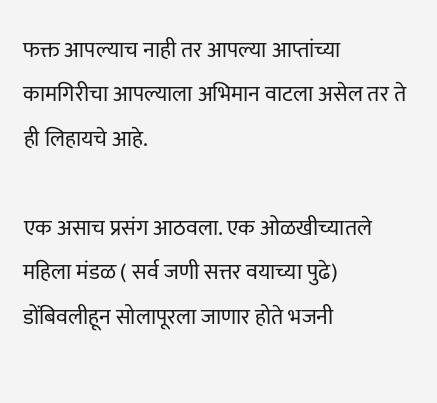फक्त आपल्याच नाही तर आपल्या आप्तांच्या कामगिरीचा आपल्याला अभिमान वाटला असेल तर ते ही लिहायचे आहे.

एक असाच प्रसंग आठवला. एक ओळखीच्यातले महिला मंडळ ( सर्व जणी सत्तर वयाच्या पुढे) डोंबिवलीहून सोलापूरला जाणार होते भजनी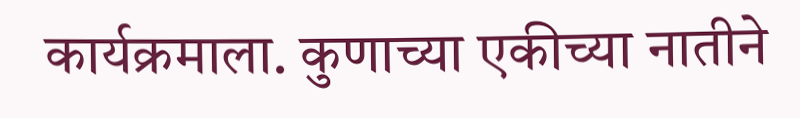कार्यक्रमाला. कुणाच्या एकीच्या नातीने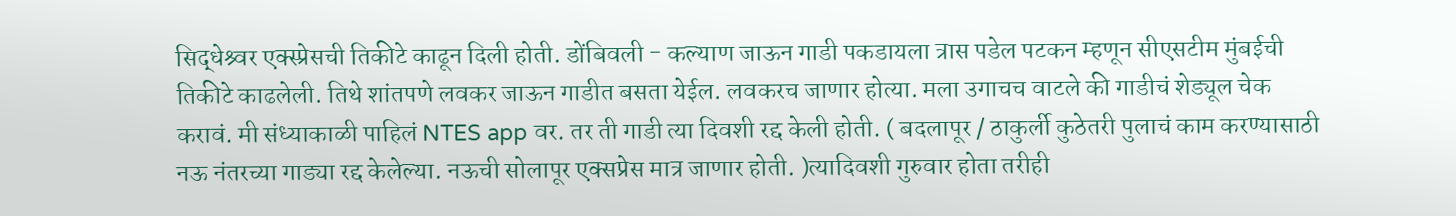सिद्धेश्र्वर एक्स्प्रेसची तिकीटे काढून दिली होती. डोंबिवली - कल्याण जाऊन गाडी पकडायला त्रास पडेल पटकन म्हणून सीएसटीम मुंबईची तिकीटे काढलेली. तिथे शांतपणे लवकर जाऊन गाडीत बसता येईल. लवकरच जाणार होत्या. मला उगाचच वाटले की गाडीचं शेड्यूल चेक करावं. मी संध्याकाळी पाहिलं NTES app वर. तर ती गाडी त्या दिवशी रद्द केली होती. ( बदलापूर / ठाकुर्ली कुठेतरी पुलाचं काम करण्यासाठी नऊ नंतरच्या गाड्या रद्द केलेल्या. नऊची सोलापूर एक्सप्रेस मात्र जाणार होती. )त्यादिवशी गुरुवार होता तरीही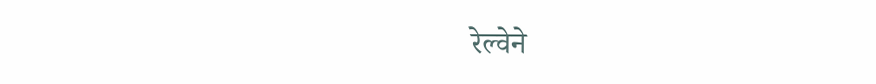रेल्वेने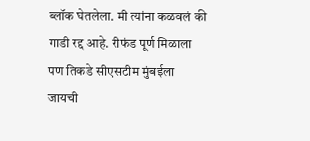ब्लॉक घेतलेला. मी त्यांना कळवलं की गाडी रद्द आहे. रीफंड पूर्ण मिळाला पण तिकडे सीएसटीम मुंबईला जायची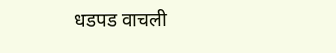धडपड वाचली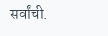सर्वांची.